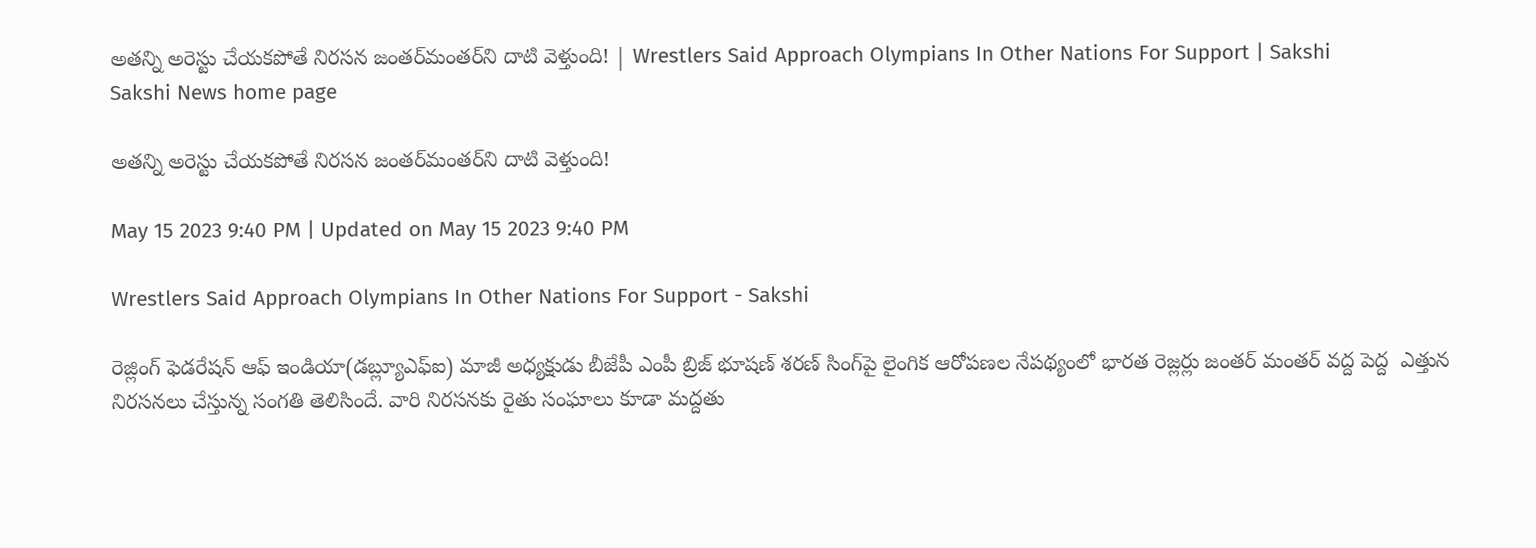అతన్ని అరెస్టు చేయకపోతే నిరసన జంతర్‌మంతర్‌ని దాటి వెళ్తుంది! | Wrestlers Said Approach Olympians In Other Nations For Support | Sakshi
Sakshi News home page

అతన్ని అరెస్టు చేయకపోతే నిరసన జంతర్‌మంతర్‌ని దాటి వెళ్తుంది!

May 15 2023 9:40 PM | Updated on May 15 2023 9:40 PM

Wrestlers Said Approach Olympians In Other Nations For Support - Sakshi

రెజ్లింగ్‌ ఫెడరేషన్‌ ఆఫ్‌ ఇండియా(డబ్ల్యూఎఫ్‌ఐ) మాజీ అధ్యక్షుడు బీజేపీ ఎంపీ బ్రిజ్‌ భూషణ్‌ శరణ్‌ సింగ్‌పై లైంగిక ఆరోపణల నేపథ్యంలో భారత రెజ్లర్లు జంతర్‌ మంతర్‌ వద్ద పెద్ద  ఎత్తున నిరసనలు చేస్తున్న సంగతి తెలిసిందే. వారి నిరసనకు రైతు సంఘాలు కూడా మద్దతు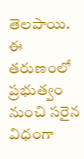తెలపాయి. ఈ తరుణంలో ప్రభుత్వం నుంచి సరైన విధంగా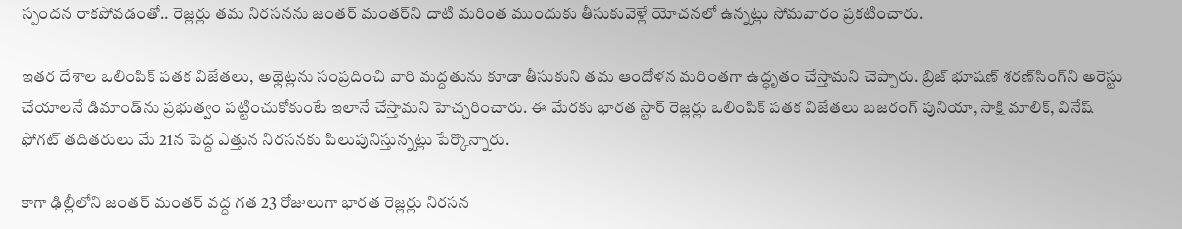స్పందన రాకపోవడంతో.. రెజ్లర్లు తమ నిరసనను జంతర్‌ మంతర్‌ని దాటి మరింత ముందుకు తీసుకువెళ్లే యోచనలో ఉన్నట్లు సోమవారం ప్రకటించారు.

ఇతర దేశాల ఒలింపిక్‌ పతక విజేతలు, అథ్లెట్లను సంప్రదించి వారి మద్దతును కూడా తీసుకుని తమ ఆందోళన మరింతగా ఉద్ధృతం చేస్తామని చెప్పారు. బ్రిజ్‌ భూషణ్‌ శరణ్‌సింగ్‌ని అరెస్టు చేయాలనే డిమాండ్‌ను ప్రభుత్వం పట్టించుకోకుంటే ఇలానే చేస్తామని హెచ్చరించారు. ఈ మేరకు భారత స్టార్‌ రెజ్లర్లు ఒలింపిక్‌ పతక విజేతలు బజరంగ్‌ పునియా, సాక్షి మాలిక్‌, వినేష్‌ ఫోగట్‌ తదితరులు మే 21న పెద్ద ఎత్తున నిరసనకు పిలుపునిస్తున్నట్లు పేర్కొన్నారు.

కాగా ఢిల్లీలోని జంతర్‌ మంతర్‌ వద్ద గత 23 రోజులుగా భారత రెజ్లర్లు నిరసన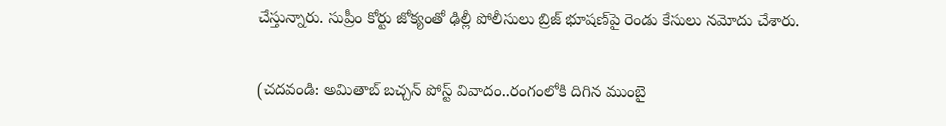చేస్తున్నారు. సుప్రీం కోర్టు జోక్యంతో ఢిల్లీ పోలీసులు బ్రిజ్‌ భూషణ్‌పై రెండు కేసులు నమోదు చేశారు.

(చదవండి: అమితాబ్‌ బచ్చన్‌ పోస్ట్‌ వివాదం..రంగంలోకి దిగిన ముంబై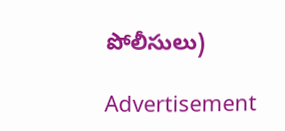పోలీసులు)

Advertisement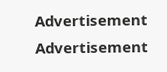Advertisement
Advertisement